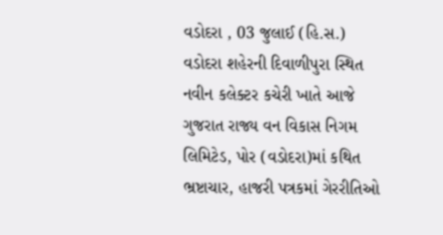વડોદરા , 03 જુલાઈ (હિ.સ.) વડોદરા શહેરની દિવાળીપુરા સ્થિત નવીન કલેક્ટર કચેરી ખાતે આજે ગુજરાત રાજ્ય વન વિકાસ નિગમ લિમિટેડ, પોર (વડોદરા)માં કથિત ભ્રષ્ટાચાર, હાજરી પત્રકમાં ગેરરીતિઓ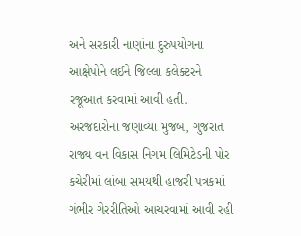અને સરકારી નાણાંના દુરુપયોગના આક્ષેપોને લઈને જિલ્લા કલેક્ટરને રજૂઆત કરવામાં આવી હતી.
અરજદારોના જણાવ્યા મુજબ, ગુજરાત રાજ્ય વન વિકાસ નિગમ લિમિટેડની પોર કચેરીમાં લાંબા સમયથી હાજરી પત્રકમાં ગંભીર ગેરરીતિઓ આચરવામાં આવી રહી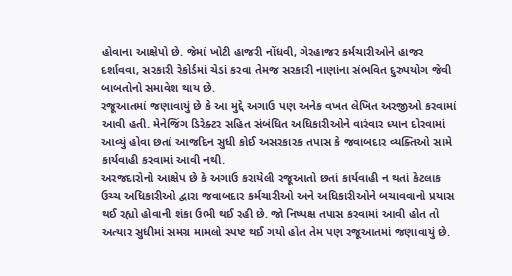હોવાના આક્ષેપો છે. જેમાં ખોટી હાજરી નોંધવી, ગેરહાજર કર્મચારીઓને હાજર દર્શાવવા, સરકારી રેકોર્ડમાં ચેડાં કરવા તેમજ સરકારી નાણાંના સંભવિત દુરુપયોગ જેવી બાબતોનો સમાવેશ થાય છે.
રજૂઆતમાં જણાવાયું છે કે આ મુદ્દે અગાઉ પણ અનેક વખત લેખિત અરજીઓ કરવામાં આવી હતી. મેનેજિંગ ડિરેક્ટર સહિત સંબંધિત અધિકારીઓને વારંવાર ધ્યાન દોરવામાં આવ્યું હોવા છતાં આજદિન સુધી કોઈ અસરકારક તપાસ કે જવાબદાર વ્યક્તિઓ સામે કાર્યવાહી કરવામાં આવી નથી.
અરજદારોનો આક્ષેપ છે કે અગાઉ કરાયેલી રજૂઆતો છતાં કાર્યવાહી ન થતાં કેટલાક ઉચ્ચ અધિકારીઓ દ્વારા જવાબદાર કર્મચારીઓ અને અધિકારીઓને બચાવવાનો પ્રયાસ થઈ રહ્યો હોવાની શંકા ઉભી થઈ રહી છે. જો નિષ્પક્ષ તપાસ કરવામાં આવી હોત તો અત્યાર સુધીમાં સમગ્ર મામલો સ્પષ્ટ થઈ ગયો હોત તેમ પણ રજૂઆતમાં જણાવાયું છે.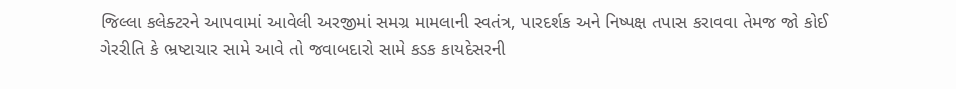જિલ્લા કલેક્ટરને આપવામાં આવેલી અરજીમાં સમગ્ર મામલાની સ્વતંત્ર, પારદર્શક અને નિષ્પક્ષ તપાસ કરાવવા તેમજ જો કોઈ ગેરરીતિ કે ભ્રષ્ટાચાર સામે આવે તો જવાબદારો સામે કડક કાયદેસરની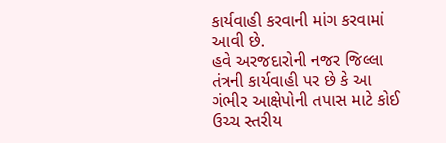કાર્યવાહી કરવાની માંગ કરવામાં આવી છે.
હવે અરજદારોની નજર જિલ્લા તંત્રની કાર્યવાહી પર છે કે આ ગંભીર આક્ષેપોની તપાસ માટે કોઈ ઉચ્ચ સ્તરીય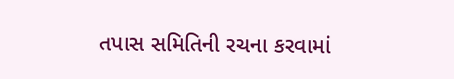તપાસ સમિતિની રચના કરવામાં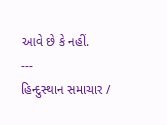આવે છે કે નહીં.
---
હિન્દુસ્થાન સમાચાર /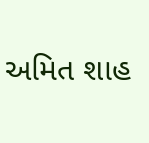અમિત શાહ